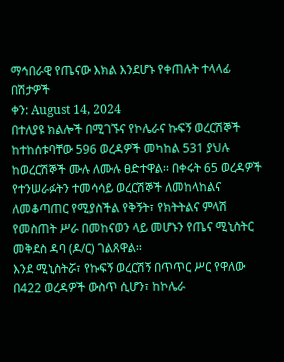ማኅበራዊ የጤናው እክል እንደሆኑ የቀጠሉት ተላላፊ በሽታዎች
ቀን: August 14, 2024
በተለያዩ ክልሎች በሚገኙና የኮሌራና ኩፍኝ ወረርሽኞች ከተከሰቱባቸው 596 ወረዳዎች መካከል 531 ያህሉ ከወረርሽኞች ሙሉ ለሙሉ ፀድተዋል፡፡ በቀሩት 65 ወረዳዎች የተንሠራፉትን ተመሳሳይ ወረርሽኞች ለመከላከልና ለመቆጣጠር የሚያስችል የቅኝት፣ የክትትልና ምላሽ የመስጠት ሥራ በመከናወን ላይ መሆኑን የጤና ሚኒስትር መቅደስ ዳባ (ዶ/ር) ገልጸዋል፡፡
እንደ ሚኒስትሯ፣ የኩፍኝ ወረርሽኝ በጥጥር ሥር የዋለው በ422 ወረዳዎች ውስጥ ሲሆን፣ ከኮሌራ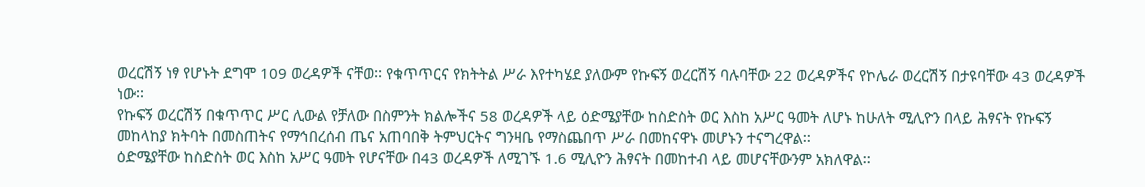ወረርሽኝ ነፃ የሆኑት ደግሞ 109 ወረዳዎች ናቸወ፡፡ የቁጥጥርና የክትትል ሥራ እየተካሄደ ያለውም የኩፍኝ ወረርሽኝ ባሉባቸው 22 ወረዳዎችና የኮሌራ ወረርሽኝ በታዩባቸው 43 ወረዳዎች ነው፡፡
የኩፍኝ ወረርሽኝ በቁጥጥር ሥር ሊውል የቻለው በስምንት ክልሎችና 58 ወረዳዎች ላይ ዕድሜያቸው ከስድስት ወር እስከ አሥር ዓመት ለሆኑ ከሁለት ሚሊዮን በላይ ሕፃናት የኩፍኝ መከላከያ ክትባት በመስጠትና የማኅበረሰብ ጤና አጠባበቅ ትምህርትና ግንዛቤ የማስጨበጥ ሥራ በመከናዋኑ መሆኑን ተናግረዋል፡፡
ዕድሜያቸው ከስድስት ወር እስከ አሥር ዓመት የሆናቸው በ43 ወረዳዎች ለሚገኙ 1.6 ሚሊዮን ሕፃናት በመከተብ ላይ መሆናቸውንም አክለዋል፡፡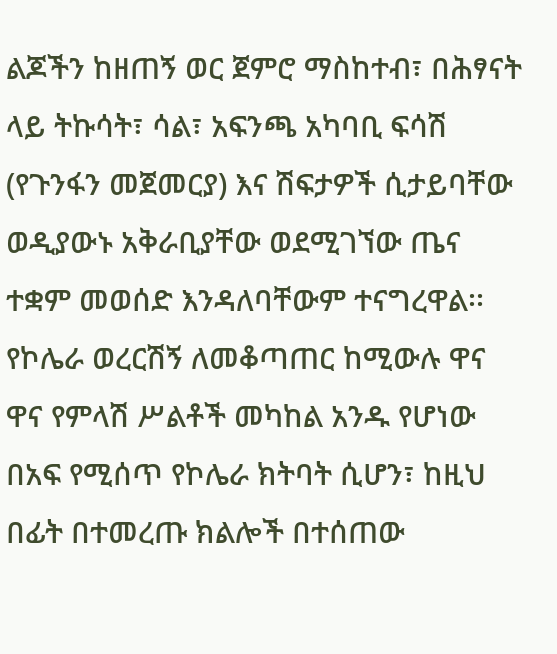ልጆችን ከዘጠኝ ወር ጀምሮ ማስከተብ፣ በሕፃናት ላይ ትኩሳት፣ ሳል፣ አፍንጫ አካባቢ ፍሳሽ (የጉንፋን መጀመርያ) እና ሽፍታዎች ሲታይባቸው ወዲያውኑ አቅራቢያቸው ወደሚገኘው ጤና ተቋም መወሰድ እንዳለባቸውም ተናግረዋል፡፡
የኮሌራ ወረርሽኝ ለመቆጣጠር ከሚውሉ ዋና ዋና የምላሽ ሥልቶች መካከል አንዱ የሆነው በአፍ የሚሰጥ የኮሌራ ክትባት ሲሆን፣ ከዚህ በፊት በተመረጡ ክልሎች በተሰጠው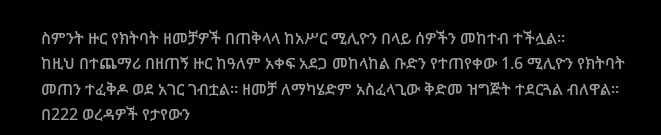ስምንት ዙር የክትባት ዘመቻዎች በጠቅላላ ከአሥር ሚሊዮን በላይ ሰዎችን መከተብ ተችሏል፡፡
ከዚህ በተጨማሪ በዘጠኝ ዙር ከዓለም አቀፍ አደጋ መከላከል ቡድን የተጠየቀው 1.6 ሚሊዮን የክትባት መጠን ተፈቅዶ ወደ አገር ገብቷል፡፡ ዘመቻ ለማካሄድም አስፈላጊው ቅድመ ዝግጅት ተደርጓል ብለዋል፡፡
በ222 ወረዳዎች የታየውን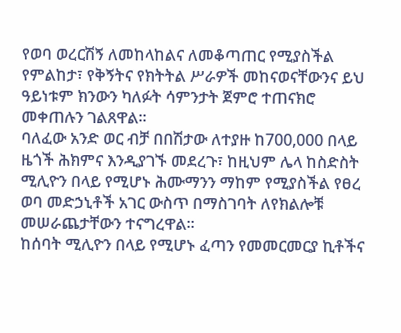የወባ ወረርሽኝ ለመከላከልና ለመቆጣጠር የሚያስችል የምልከታ፣ የቅኝትና የክትትል ሥራዎች መከናወናቸውንና ይህ ዓይነቱም ክንውን ካለፉት ሳምንታት ጀምሮ ተጠናክሮ መቀጠሉን ገልጸዋል፡፡
ባለፈው አንድ ወር ብቻ በበሽታው ለተያዙ ከ700,000 በላይ ዜጎች ሕክምና እንዲያገኙ መደረጉ፣ ከዚህም ሌላ ከስድስት ሚሊዮን በላይ የሚሆኑ ሕሙማንን ማከም የሚያስችል የፀረ ወባ መድኃኒቶች አገር ውስጥ በማስገባት ለየክልሎቹ መሠራጨታቸውን ተናግረዋል፡፡
ከሰባት ሚሊዮን በላይ የሚሆኑ ፈጣን የመመርመርያ ኪቶችና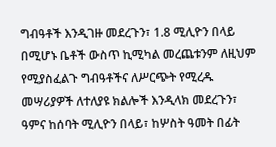ግብዓቶች እንዲገዙ መደረጉን፣ 1.8 ሚሊዮን በላይ በሚሆኑ ቤቶች ውስጥ ኪሚካል መረጨቱንም ለዚህም የሚያስፈልጉ ግብዓቶችና ለሥርጭት የሚረዱ መሣሪያዎች ለተለያዩ ክልሎች እንዲላክ መደረጉን፣ ዓምና ከሰባት ሚሊዮን በላይ፣ ከሦስት ዓመት በፊት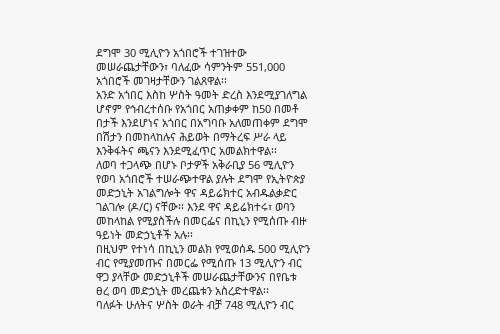ደግሞ 30 ሚሊዮን አጎበሮች ተገዝተው መሠራጨታቸውን፣ ባለፈው ሳምንትም 551,000 አጎበሮች መገዛታቸውን ገልጸዋል፡፡
አንድ አጎበር እስከ ሦስት ዓመት ድረስ እንደሚያገለግል ሆኖም የኅብረተሰቡ የአጎበር አጠቃቀም ከ50 በመቶ በታች እንደሆነና አጎበር በአግባቡ አለመጠቀም ደግሞ በሽታን በመከላከሉና ሕይወት በማትረፍ ሥራ ላይ እንቅፋትና ጫናን እንደሚፈጥር አመልክተዋል፡፡
ለወባ ተጋላጭ በሆኑ ቦታዎች አቅራቢያ 56 ሚሊዮን የወባ አጎበሮች ተሠራጭተዋል ያሉት ደግሞ የኢትዮጵያ መድኃኒት አገልግሎት ዋና ዳይሬክተር አብዱልቃድር ገልገሎ (ዶ/ር) ናቸው፡፡ እንደ ዋና ዳይሬክተሩ፣ ወባን መከላከል የሚያስችሉ በመርፌና በኪኒን የሚሰጡ ብዙ ዓይነት መድኃኒቶች አሉ፡፡
በዚህም የተነሳ በኪኒን መልክ የሚወሰዱ 500 ሚሊዮን ብር የሚያመጡና በመርፌ የሚሰጡ 13 ሚሊዮን ብር ዋጋ ያላቸው መድኃኒቶች መሠራጨታቸውንና በየቤቱ ፀረ ወባ መድኃኒት መረጨቱን አስረድተዋል፡፡
ባለፉት ሁለትና ሦስት ወራት ብቻ 748 ሚሊዮን ብር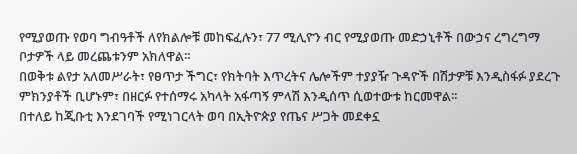የሚያወጡ የወባ ግብዓቶች ለየክልሎቹ መከፍፈሉን፣ 77 ሚሊዮን ብር የሚያወጡ መድኃኒቶች በውኃና ረግረግማ ቦታዎች ላይ መረጨቱንም አክለዋል፡፡
በወቅቱ ልየታ አለመሥራት፣ የፀጥታ ችግር፣ የክትባት እጥረትና ሌሎችም ተያያዥ ጉዳዮች በሽታዎቹ እንዲስፋፉ ያደረጉ ምክንያቶች ቢሆኑም፣ በዘርፉ የተሰማሩ አካላት አፋጣኝ ምላሽ እንዲሰጥ ሲወተውቱ ከርመዋል፡፡
በተለይ ከጂቡቲ እንደገባች የሚነገርላት ወባ በኢትዮጵያ የጤና ሥጋት መደቀኗ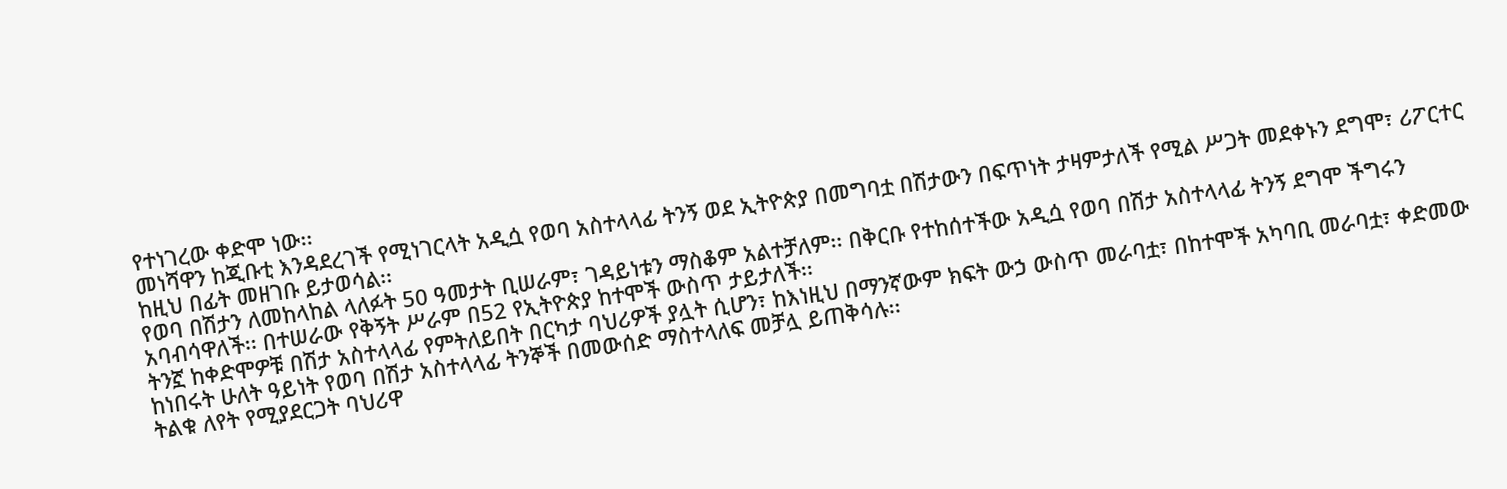የተነገረው ቀድሞ ነው፡፡
መነሻዋን ከጂቡቲ እንዳደረገች የሚነገርላት አዲሷ የወባ አስተላላፊ ትንኝ ወደ ኢትዮጵያ በመግባቷ በሽታውን በፍጥነት ታዛምታለች የሚል ሥጋት መደቀኑን ደግሞ፣ ሪፖርተር ከዚህ በፊት መዘገቡ ይታወሳል፡፡
የወባ በሽታን ለመከላከል ላለፉት 50 ዓመታት ቢሠራም፣ ገዳይነቱን ማስቆም አልተቻለም፡፡ በቅርቡ የተከሰተችው አዲሷ የወባ በሽታ አስተላላፊ ትንኝ ደግሞ ችግሩን አባብሳዋለች፡፡ በተሠራው የቅኝት ሥራም በ52 የኢትዮጵያ ከተሞች ውስጥ ታይታለች፡፡
ትንኟ ከቀድሞዎቹ በሽታ አስተላላፊ የምትለይበት በርካታ ባህሪዎች ያሏት ሲሆን፣ ከእነዚህ በማንኛውም ክፍት ውኃ ውስጥ መራባቷ፣ በከተሞች አካባቢ መራባቷ፣ ቀድመው ከነበሩት ሁለት ዓይነት የወባ በሽታ አስተላላፊ ትንኞች በመውሰድ ማስተላለፍ መቻሏ ይጠቅሳሉ፡፡
ትልቁ ለየት የሚያደርጋት ባህሪዋ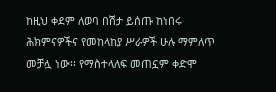ከዚህ ቀደም ለወባ በሽታ ይሰጡ ከነበሩ ሕክምናዎችና የመከላከያ ሥራዎች ሁሉ ማምለጥ መቻሏ ነው፡፡ የማስተላለፍ መጠኗም ቀድሞ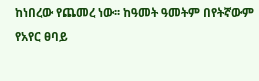ከነበረው የጨመረ ነው፡፡ ከዓመት ዓመትም በየትኛውም የአየር ፀባይ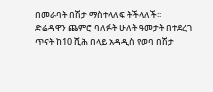በመራባት በሽታ ማስተላለፍ ትችላለች፡፡
ድሬዳዋን ጨምሮ ባለፉት ሁለት ዓመታት በተደረገ ጥናት ከ10 ሺሕ በላይ አዳዲስ የወባ በሽታ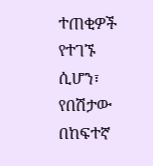ተጠቂዎች የተገኙ ሲሆን፣ የበሽታው በከፍተኛ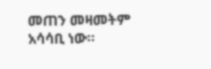መጠን መዛመትም አሳሳቢ ነው፡፡